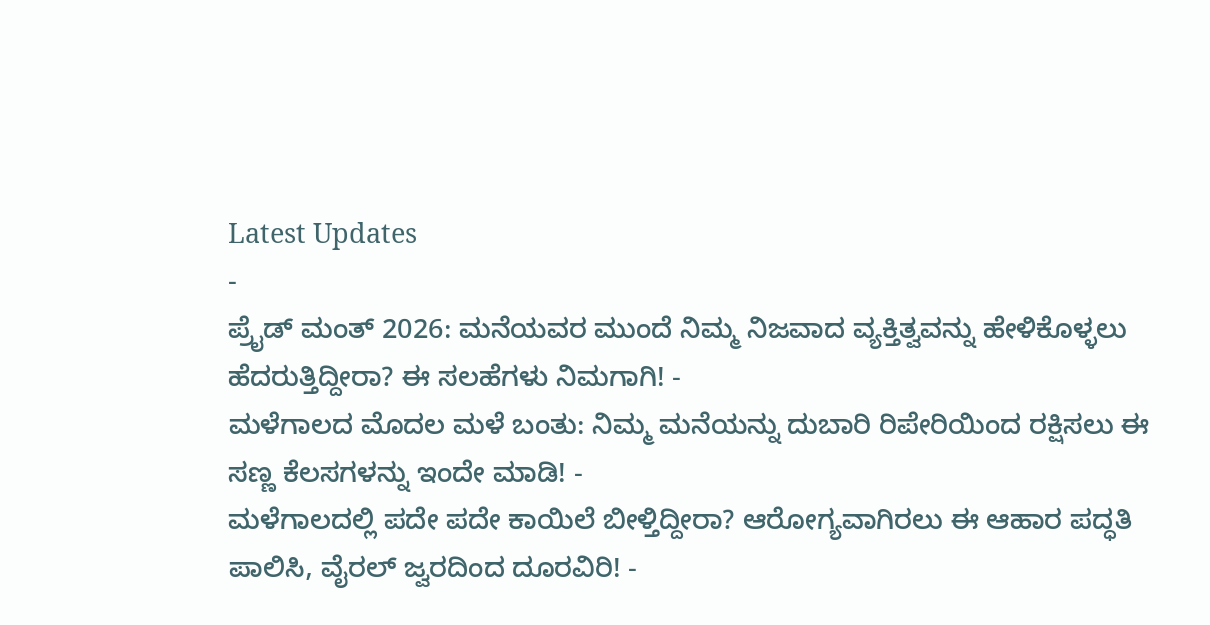Latest Updates
-
ಪ್ರೈಡ್ ಮಂತ್ 2026: ಮನೆಯವರ ಮುಂದೆ ನಿಮ್ಮ ನಿಜವಾದ ವ್ಯಕ್ತಿತ್ವವನ್ನು ಹೇಳಿಕೊಳ್ಳಲು ಹೆದರುತ್ತಿದ್ದೀರಾ? ಈ ಸಲಹೆಗಳು ನಿಮಗಾಗಿ! -
ಮಳೆಗಾಲದ ಮೊದಲ ಮಳೆ ಬಂತು: ನಿಮ್ಮ ಮನೆಯನ್ನು ದುಬಾರಿ ರಿಪೇರಿಯಿಂದ ರಕ್ಷಿಸಲು ಈ ಸಣ್ಣ ಕೆಲಸಗಳನ್ನು ಇಂದೇ ಮಾಡಿ! -
ಮಳೆಗಾಲದಲ್ಲಿ ಪದೇ ಪದೇ ಕಾಯಿಲೆ ಬೀಳ್ತಿದ್ದೀರಾ? ಆರೋಗ್ಯವಾಗಿರಲು ಈ ಆಹಾರ ಪದ್ಧತಿ ಪಾಲಿಸಿ, ವೈರಲ್ ಜ್ವರದಿಂದ ದೂರವಿರಿ! -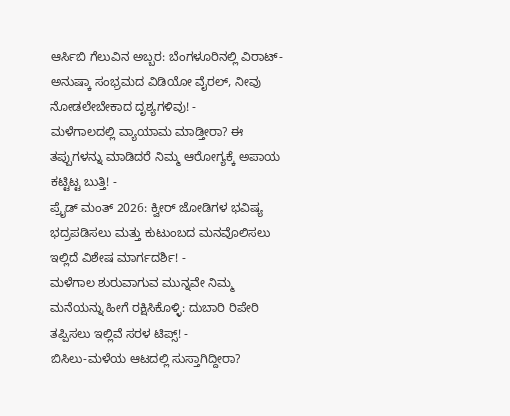ಆರ್ಸಿಬಿ ಗೆಲುವಿನ ಅಬ್ಬರ: ಬೆಂಗಳೂರಿನಲ್ಲಿ ವಿರಾಟ್-ಅನುಷ್ಕಾ ಸಂಭ್ರಮದ ವಿಡಿಯೋ ವೈರಲ್, ನೀವು ನೋಡಲೇಬೇಕಾದ ದೃಶ್ಯಗಳಿವು! -
ಮಳೆಗಾಲದಲ್ಲಿ ವ್ಯಾಯಾಮ ಮಾಡ್ತೀರಾ? ಈ ತಪ್ಪುಗಳನ್ನು ಮಾಡಿದರೆ ನಿಮ್ಮ ಆರೋಗ್ಯಕ್ಕೆ ಅಪಾಯ ಕಟ್ಟಿಟ್ಟ ಬುತ್ತಿ! -
ಪ್ರೈಡ್ ಮಂತ್ 2026: ಕ್ವೀರ್ ಜೋಡಿಗಳ ಭವಿಷ್ಯ ಭದ್ರಪಡಿಸಲು ಮತ್ತು ಕುಟುಂಬದ ಮನವೊಲಿಸಲು ಇಲ್ಲಿದೆ ವಿಶೇಷ ಮಾರ್ಗದರ್ಶಿ! -
ಮಳೆಗಾಲ ಶುರುವಾಗುವ ಮುನ್ನವೇ ನಿಮ್ಮ ಮನೆಯನ್ನು ಹೀಗೆ ರಕ್ಷಿಸಿಕೊಳ್ಳಿ: ದುಬಾರಿ ರಿಪೇರಿ ತಪ್ಪಿಸಲು ಇಲ್ಲಿವೆ ಸರಳ ಟಿಪ್ಸ್! -
ಬಿಸಿಲು-ಮಳೆಯ ಆಟದಲ್ಲಿ ಸುಸ್ತಾಗಿದ್ದೀರಾ?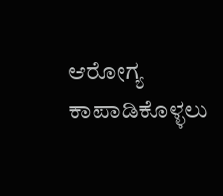ಆರೋಗ್ಯ ಕಾಪಾಡಿಕೊಳ್ಳಲು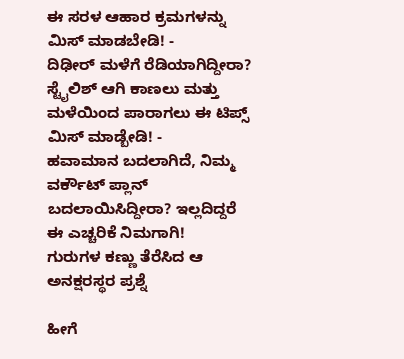ಈ ಸರಳ ಆಹಾರ ಕ್ರಮಗಳನ್ನು ಮಿಸ್ ಮಾಡಬೇಡಿ! -
ದಿಢೀರ್ ಮಳೆಗೆ ರೆಡಿಯಾಗಿದ್ದೀರಾ? ಸ್ಟೈಲಿಶ್ ಆಗಿ ಕಾಣಲು ಮತ್ತು ಮಳೆಯಿಂದ ಪಾರಾಗಲು ಈ ಟಿಪ್ಸ್ ಮಿಸ್ ಮಾಡ್ಬೇಡಿ! -
ಹವಾಮಾನ ಬದಲಾಗಿದೆ, ನಿಮ್ಮ ವರ್ಕೌಟ್ ಪ್ಲಾನ್ ಬದಲಾಯಿಸಿದ್ದೀರಾ? ಇಲ್ಲದಿದ್ದರೆ ಈ ಎಚ್ಚರಿಕೆ ನಿಮಗಾಗಿ!
ಗುರುಗಳ ಕಣ್ಣು ತೆರೆಸಿದ ಆ ಅನಕ್ಷರಸ್ಥರ ಪ್ರಶ್ನೆ

ಹೀಗೆ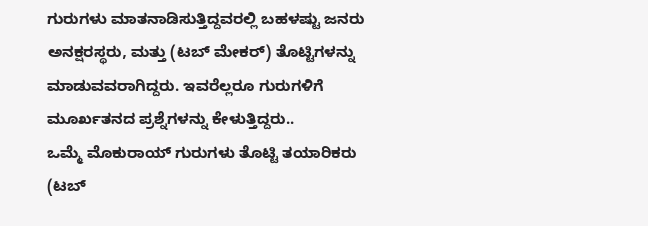ಗುರುಗಳು ಮಾತನಾಡಿಸುತ್ತಿದ್ದವರಲ್ಲಿ ಬಹಳಷ್ಟು ಜನರು ಅನಕ್ಷರಸ್ಥರು, ಮತ್ತು (ಟಬ್ ಮೇಕರ್) ತೊಟ್ಟಿಗಳನ್ನು ಮಾಡುವವರಾಗಿದ್ದರು. ಇವರೆಲ್ಲರೂ ಗುರುಗಳಿಗೆ ಮೂರ್ಖತನದ ಪ್ರಶ್ನೆಗಳನ್ನು ಕೇಳುತ್ತಿದ್ದರು..
ಒಮ್ಮೆ ಮೊಕುರಾಯ್ ಗುರುಗಳು ತೊಟ್ಟಿ ತಯಾರಿಕರು (ಟಬ್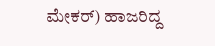ಮೇಕರ್) ಹಾಜರಿದ್ದ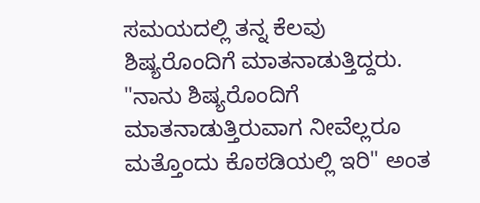ಸಮಯದಲ್ಲಿ ತನ್ನ ಕೆಲವು ಶಿಷ್ಯರೊಂದಿಗೆ ಮಾತನಾಡುತ್ತಿದ್ದರು. "ನಾನು ಶಿಷ್ಯರೊಂದಿಗೆ ಮಾತನಾಡುತ್ತಿರುವಾಗ ನೀವೆಲ್ಲರೂ ಮತ್ತೊಂದು ಕೊಠಡಿಯಲ್ಲಿ ಇರಿ" ಅಂತ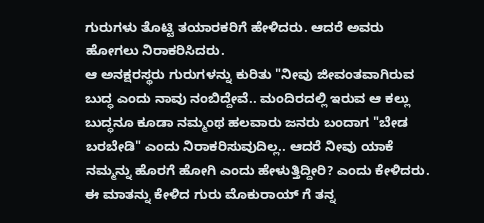ಗುರುಗಳು ತೊಟ್ಟಿ ತಯಾರಕರಿಗೆ ಹೇಳಿದರು. ಆದರೆ ಅವರು ಹೋಗಲು ನಿರಾಕರಿಸಿದರು.
ಆ ಅನಕ್ಷರಸ್ಥರು ಗುರುಗಳನ್ನು ಕುರಿತು "ನೀವು ಜೀವಂತವಾಗಿರುವ ಬುದ್ಧ ಎಂದು ನಾವು ನಂಬಿದ್ದೇವೆ.. ಮಂದಿರದಲ್ಲಿ ಇರುವ ಆ ಕಲ್ಲು ಬುದ್ಧನೂ ಕೂಡಾ ನಮ್ಮಂಥ ಹಲವಾರು ಜನರು ಬಂದಾಗ "ಬೇಡ ಬರಬೇಡಿ" ಎಂದು ನಿರಾಕರಿಸುವುದಿಲ್ಲ.. ಆದರೆ ನೀವು ಯಾಕೆ ನಮ್ಮನ್ನು ಹೊರಗೆ ಹೋಗಿ ಎಂದು ಹೇಳುತ್ತಿದ್ದೀರಿ? ಎಂದು ಕೇಳಿದರು.
ಈ ಮಾತನ್ನು ಕೇಳಿದ ಗುರು ಮೊಕುರಾಯ್ ಗೆ ತನ್ನ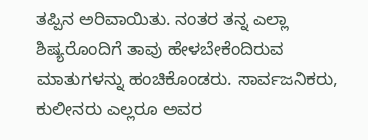ತಪ್ಪಿನ ಅರಿವಾಯಿತು. ನಂತರ ತನ್ನ ಎಲ್ಲಾ ಶಿಷ್ಯರೊಂದಿಗೆ ತಾವು ಹೇಳಬೇಕೆಂದಿರುವ ಮಾತುಗಳನ್ನು ಹಂಚಿಕೊಂಡರು. ಸಾರ್ವಜನಿಕರು, ಕುಲೀನರು ಎಲ್ಲರೂ ಅವರ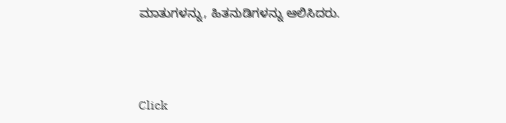ಮಾತುಗಳನ್ನು, ಹಿತನುಡಿಗಳನ್ನು ಆಲಿಸಿದರು.



Click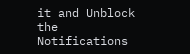it and Unblock the Notifications